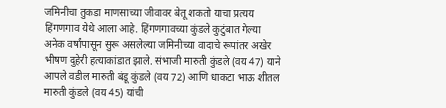जमिनीचा तुकडा माणसाच्या जीवावर बेतू शकतो याचा प्रत्यय हिंगणगाव येथे आला आहे. हिंगणगावच्या कुंडले कुटुंबात गेल्या अनेक वर्षांपासून सुरू असलेल्या जमिनीच्या वादाचे रूपांतर अखेर भीषण दुहेरी हत्याकांडात झाले. संभाजी मारुती कुंडले (वय 47) याने आपले वडील मारुती बंडू कुंडले (वय 72) आणि धाकटा भाऊ शीतल मारुती कुंडले (वय 45) यांची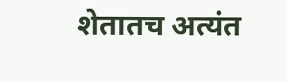शेतातच अत्यंत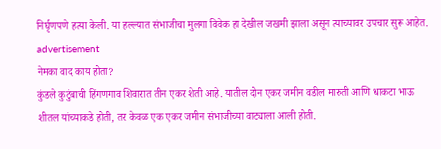निर्घृणपणे हत्या केली. या हल्ल्यात संभाजीचा मुलगा विवेक हा देखील जखमी झाला असून त्याच्यावर उपचार सुरू आहेत.
advertisement
नेमका वाद काय होता?
कुंडले कुटुंबाची हिंगणगाव शिवारात तीन एकर शेती आहे. यातील दोन एकर जमीन वडील मारुती आणि धाकटा भाऊ शीतल यांच्याकडे होती, तर केवळ एक एकर जमीन संभाजीच्या वाट्याला आली होती.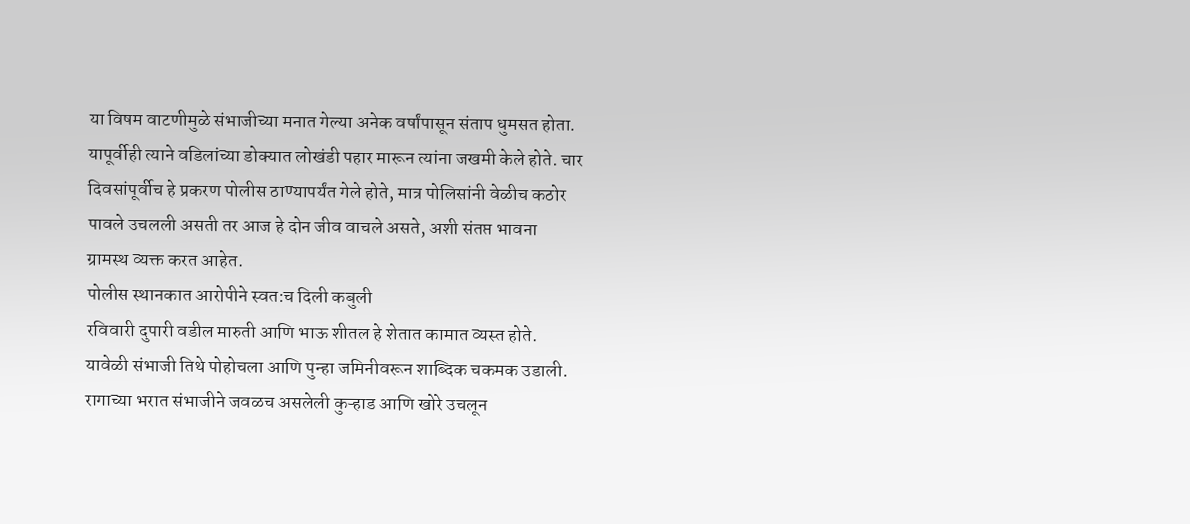या विषम वाटणीमुळे संभाजीच्या मनात गेल्या अनेक वर्षांपासून संताप धुमसत होता. यापूर्वीही त्याने वडिलांच्या डोक्यात लोखंडी पहार मारून त्यांना जखमी केले होते. चार दिवसांपूर्वीच हे प्रकरण पोलीस ठाण्यापर्यंत गेले होते, मात्र पोलिसांनी वेळीच कठोर पावले उचलली असती तर आज हे दोन जीव वाचले असते, अशी संतप्त भावना ग्रामस्थ व्यक्त करत आहेत.
पोलीस स्थानकात आरोपीने स्वत:च दिली कबुली
रविवारी दुपारी वडील मारुती आणि भाऊ शीतल हे शेतात कामात व्यस्त होते. यावेळी संभाजी तिथे पोहोचला आणि पुन्हा जमिनीवरून शाब्दिक चकमक उडाली. रागाच्या भरात संभाजीने जवळच असलेली कुऱ्हाड आणि खोरे उचलून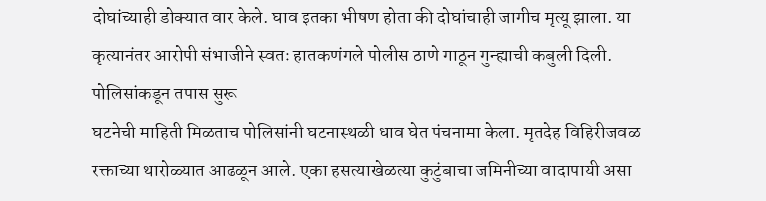दोघांच्याही डोक्यात वार केले. घाव इतका भीषण होता की दोघांचाही जागीच मृत्यू झाला. या कृत्यानंतर आरोपी संभाजीने स्वतः हातकणंगले पोलीस ठाणे गाठून गुन्ह्याची कबुली दिली.
पोलिसांकडून तपास सुरू
घटनेची माहिती मिळताच पोलिसांनी घटनास्थळी धाव घेत पंचनामा केला. मृतदेह विहिरीजवळ रक्ताच्या थारोळ्यात आढळून आले. एका हसत्याखेळत्या कुटुंबाचा जमिनीच्या वादापायी असा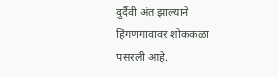दुर्दैवी अंत झाल्याने हिंगणगावावर शोककळा पसरली आहे.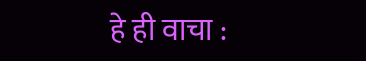हे ही वाचा :